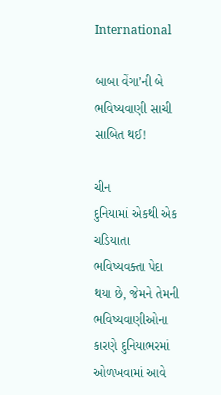International

બાબા વેંગા’ની બે ભવિષ્યવાણી સાચી સાબિત થઈ!

ચીન
દુનિયામાં એકથી એક ચડિયાતા ભવિષ્યવક્તા પેદા થયા છે, જેમને તેમની ભવિષ્યવાણીઓના કારણે દુનિયાભરમાં ઓળખવામાં આવે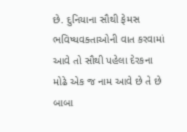છે. દુનિયાના સૌથી ફેમસ ભવિષ્યવક્તાઓની વાત કરવામાં આવે તો સૌથી પહેલા દેરકના મોઢે એક જ નામ આવે છે તે છે બાબા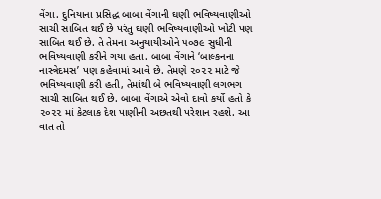વેંગા. દુનિયાના પ્રસિદ્ધ બાબા વેંગાની ઘણી ભવિષ્યવાણીઓ સાચી સાબિત થઈ છે પરંતુ ઘણી ભવિષ્યવાણીઓ ખોટી પણ સાબિત થઈ છે. તે તેમના અનુયાયીઓને ૫૦૭૯ સુધીની ભવિષ્યવાણી કરીને ગયા હતા. બાબા વેંગાને ‘બાલ્કનના નાસ્ત્રેદમસ’ પણ કહેવામાં આવે છે. તેમણે ૨૦૨૨ માટે જે ભવિષ્યવાણી કરી હતી, તેમાંથી બે ભવિષ્યવાણી લગભગ સાચી સાબિત થઈ છે. બાબા વેંગાએ એવો દાવો કર્યો હતો કે ૨૦૨૨ માં કેટલાક દેશ પાણીની અછતથી પરેશાન રહશે. આ વાત તો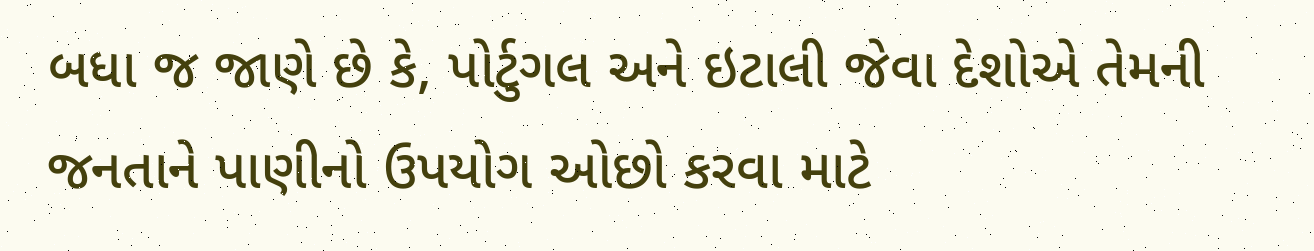બધા જ જાણે છે કે, પોર્ટુગલ અને ઇટાલી જેવા દેશોએ તેમની જનતાને પાણીનો ઉપયોગ ઓછો કરવા માટે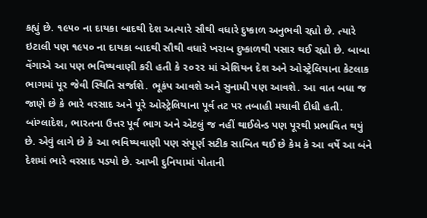કહ્યું છે. ૧૯૫૦ ના દાયકા બાદથી દેશ અત્યારે સૌથી વધારે દુષ્કાળ અનુભવી રહ્યો છે. ત્યારે ઇટાલી પણ ૧૯૫૦ ના દાયકા બાદથી સૌથી વધારે ખરાબ દુષ્કાળથી પસાર થઈ રહ્યો છે. બાબા વેંગાએ આ પણ ભવિષ્યવાણી કરી હતી કે ૨૦૨૨ માં એશિયન દેશ અને ઓસ્ટ્રેલિયાના કેટલાક ભાગમાં પૂર જેવી સ્થિતિ સર્જાશે. ભૂકંપ આવશે અને સુનામી પણ આવશે. આ વાત બધા જ જાણે છે કે ભારે વરસાદ અને પૂરે ઓસ્ટ્રેલિયાના પૂર્વ તટ પર તબાહી મચાવી દીધી હતી. બાંગ્લાદેશ, ભારતના ઉત્તર પૂર્વ ભાગ અને એટલું જ નહીં થાઈલેન્ડ પણ પૂરથી પ્રભાવિત થયું છે. એવું લાગે છે કે આ ભવિષ્યવાણી પણ સંપૂર્ણ સટીક સાબિત થઈ છે કેમ કે આ વર્ષે આ બંને દેશમાં ભારે વરસાદ પડ્યો છે. આખી દુનિયામાં પોતાની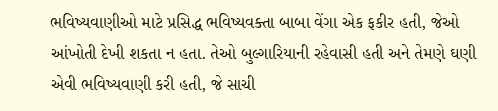ભવિષ્યવાણીઓ માટે પ્રસિદ્ધ ભવિષ્યવક્તા બાબા વેંગા એક ફકીર હતી, જેઓ આંખોતી દેખી શકતા ન હતા. તેઓ બુલ્ગારિયાની રહેવાસી હતી અને તેમણે ઘણી એવી ભવિષ્યવાણી કરી હતી, જે સાચી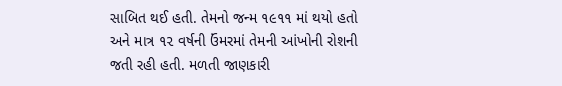સાબિત થઈ હતી. તેમનો જન્મ ૧૯૧૧ માં થયો હતો અને માત્ર ૧૨ વર્ષની ઉંમરમાં તેમની આંખોની રોશની જતી રહી હતી. મળતી જાણકારી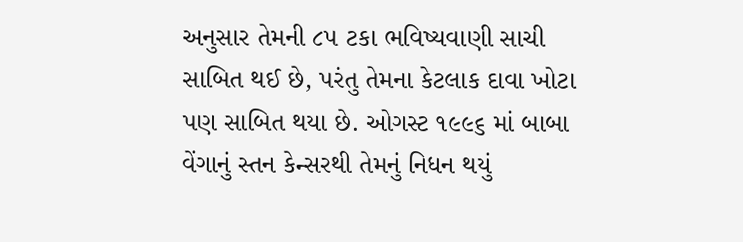અનુસાર તેમની ૮૫ ટકા ભવિષ્યવાણી સાચી સાબિત થઈ છે, પરંતુ તેમના કેટલાક દાવા ખોટા પણ સાબિત થયા છે. ઓગસ્ટ ૧૯૯૬ માં બાબા વેંગાનું સ્તન કેન્સરથી તેમનું નિધન થયું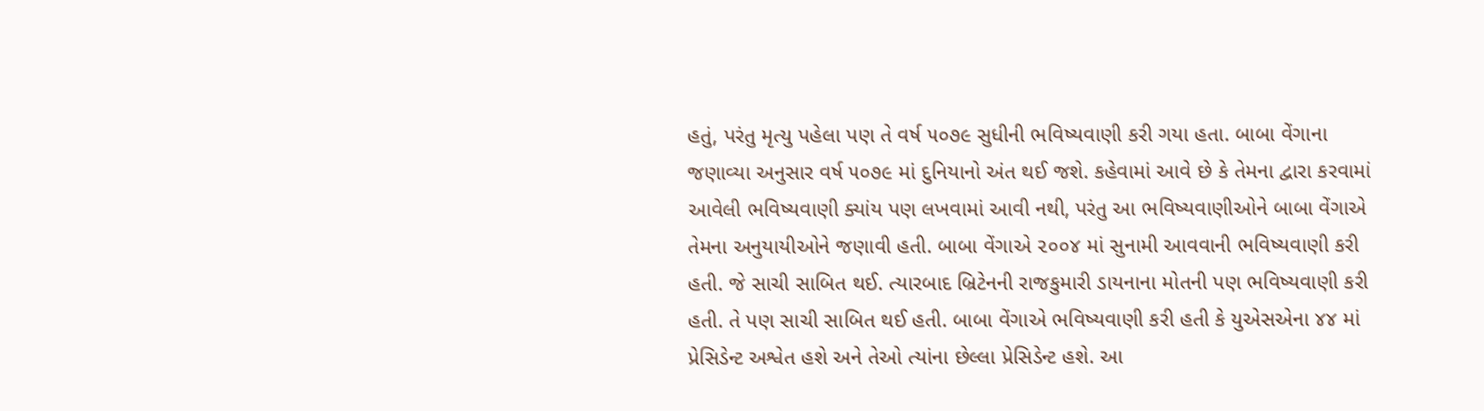હતું, પરંતુ મૃત્યુ પહેલા પણ તે વર્ષ ૫૦૭૯ સુધીની ભવિષ્યવાણી કરી ગયા હતા. બાબા વેંગાના જણાવ્યા અનુસાર વર્ષ ૫૦૭૯ માં દુનિયાનો અંત થઈ જશે. કહેવામાં આવે છે કે તેમના દ્વારા કરવામાં આવેલી ભવિષ્યવાણી ક્યાંય પણ લખવામાં આવી નથી, પરંતુ આ ભવિષ્યવાણીઓને બાબા વેંગાએ તેમના અનુયાયીઓને જણાવી હતી. બાબા વેંગાએ ૨૦૦૪ માં સુનામી આવવાની ભવિષ્યવાણી કરી હતી. જે સાચી સાબિત થઈ. ત્યારબાદ બ્રિટેનની રાજકુમારી ડાયનાના મોતની પણ ભવિષ્યવાણી કરી હતી. તે પણ સાચી સાબિત થઈ હતી. બાબા વેંગાએ ભવિષ્યવાણી કરી હતી કે યુએસએના ૪૪ માં પ્રેસિડેન્ટ અશ્વેત હશે અને તેઓ ત્યાંના છેલ્લા પ્રેસિડેન્ટ હશે. આ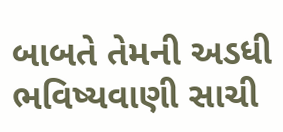બાબતે તેમની અડધી ભવિષ્યવાણી સાચી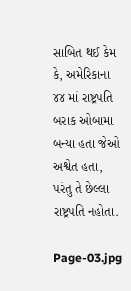સાબિત થઈ કેમ કે, અમેરિકાના ૪૪ માં રાષ્ટ્રપતિ બરાક ઓબામા બન્યા હતા જેઓ અશ્વેત હતા, પરંતુ તે છેલ્લા રાષ્ટ્રપતિ નહોતા.

Page-03.jpg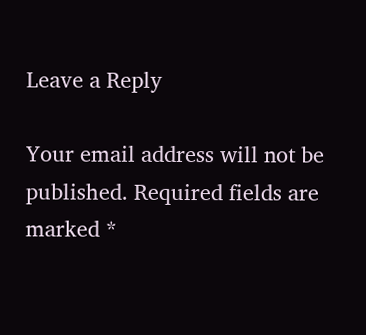Leave a Reply

Your email address will not be published. Required fields are marked *